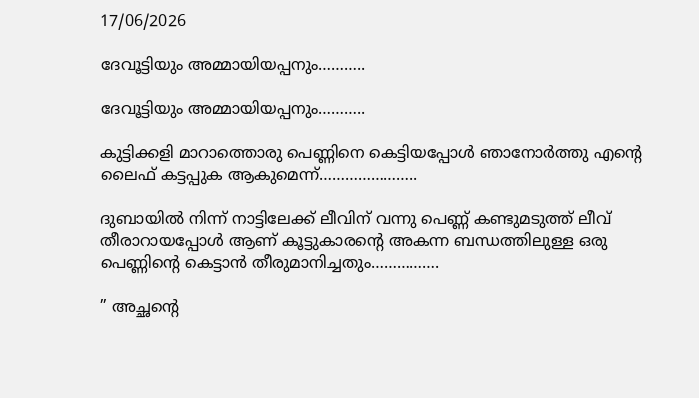17/06/2026

ദേവൂട്ടിയും അമ്മായിയപ്പനും………..

ദേവൂട്ടിയും അമ്മായിയപ്പനും………..

കുട്ടിക്കളി മാറാത്തൊരു പെണ്ണിനെ കെട്ടിയപ്പോൾ ഞാനോർത്തു എന്റെ ലൈഫ് കട്ടപ്പുക ആകുമെന്ന്…………………..

ദുബായിൽ നിന്ന് നാട്ടിലേക്ക് ലീവിന് വന്നു പെണ്ണ് കണ്ടുമടുത്ത് ലീവ് തീരാറായപ്പോൾ ആണ് കൂട്ടുകാരന്റെ അകന്ന ബന്ധത്തിലുള്ള ഒരു പെണ്ണിന്റെ കെട്ടാൻ തീരുമാനിച്ചതും…………….

” അച്ഛന്റെ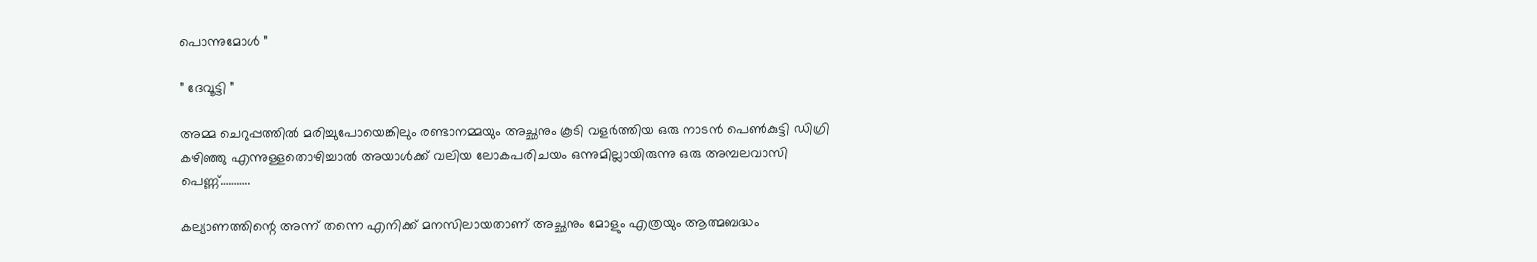പൊന്നുമോൾ ”

” ദേവൂട്ടി ”

അമ്മ ചെറുപ്പത്തിൽ മരിച്ചുപോയെങ്കിലും രണ്ടാനമ്മയും അച്ഛനും കൂടി വളർത്തിയ ഒരു നാടൻ പെൺകുട്ടി ഡിഗ്രി കഴിഞ്ഞു എന്നുള്ളതൊഴിച്ചാൽ അയാൾക്ക്‌ വലിയ ലോകപരിചയം ഒന്നുമില്ലായിരുന്നു ഒരു അമ്പലവാസി പെണ്ണ്………..

കല്യാണത്തിന്റെ അന്ന് തന്നെ എനിക്ക് മനസിലായതാണ് അച്ഛനും മോളും എത്രയും ആത്മബദ്ധം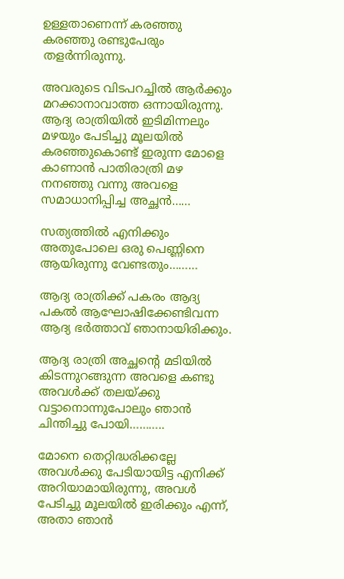ഉള്ളതാണെന്ന് കരഞ്ഞു കരഞ്ഞു രണ്ടുപേരും തളർന്നിരുന്നു.

അവരുടെ വിടപറച്ചിൽ ആർക്കും മറക്കാനാവാത്ത ഒന്നായിരുന്നു. ആദ്യ രാത്രിയിൽ ഇടിമിന്നലും മഴയും പേടിച്ചു മൂലയിൽ കരഞ്ഞുകൊണ്ട് ഇരുന്ന മോളെ കാണാൻ പാതിരാത്രി മഴ നനഞ്ഞു വന്നു അവളെ സമാധാനിപ്പിച്ച അച്ഛൻ……

സത്യത്തിൽ എനിക്കും അതുപോലെ ഒരു പെണ്ണിനെ ആയിരുന്നു വേണ്ടതും………

ആദ്യ രാത്രിക്ക്‌ പകരം ആദ്യ പകൽ ആഘോഷിക്കേണ്ടിവന്ന ആദ്യ ഭർത്താവ് ഞാനായിരിക്കും.

ആദ്യ രാത്രി അച്ഛന്റെ മടിയിൽ കിടന്നുറങ്ങുന്ന അവളെ കണ്ടു അവൾക്ക്‌ തലയ്ക്കു വട്ടാനൊന്നുപോലും ഞാൻ ചിന്തിച്ചു പോയി………..

മോനെ തെറ്റിദ്ധരിക്കല്ലേ അവൾക്കു പേടിയായിട്ട എനിക്ക് അറിയാമായിരുന്നു, അവൾ പേടിച്ചു മൂലയിൽ ഇരിക്കും എന്ന്, അതാ ഞാൻ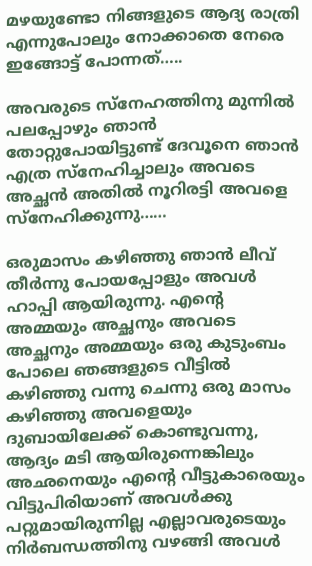മഴയുണ്ടോ നിങ്ങളുടെ ആദ്യ രാത്രി എന്നുപോലും നോക്കാതെ നേരെ ഇങ്ങോട്ട് പോന്നത്…..

അവരുടെ സ്നേഹത്തിനു മുന്നിൽ പലപ്പോഴും ഞാൻ തോറ്റുപോയിട്ടുണ്ട് ദേവൂനെ ഞാൻ എത്ര സ്നേഹിച്ചാലും അവടെ അച്ഛൻ അതിൽ നൂറിരട്ടി അവളെ സ്‌നേഹിക്കുന്നു……

ഒരുമാസം കഴിഞ്ഞു ഞാൻ ലീവ് തീർന്നു പോയപ്പോളും അവൾ ഹാപ്പി ആയിരുന്നു. എന്റെ അമ്മയും അച്ഛനും അവടെ അച്ഛനും അമ്മയും ഒരു കുടുംബം പോലെ ഞങ്ങളുടെ വീട്ടിൽ കഴിഞ്ഞു വന്നു ചെന്നു ഒരു മാസം കഴിഞ്ഞു അവളെയും ദുബായിലേക്ക്‌ കൊണ്ടുവന്നു, ആദ്യം മടി ആയിരുന്നെങ്കിലും അഛനെയും എന്റെ വീട്ടുകാരെയും വിട്ടുപിരിയാണ് അവൾക്കു പറ്റുമായിരുന്നില്ല എല്ലാവരുടെയും നിർബന്ധത്തിനു വഴങ്ങി അവൾ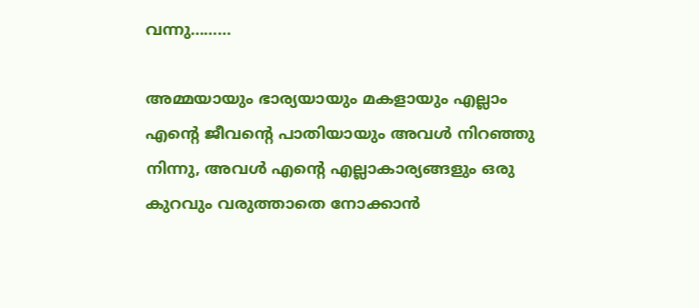വന്നു………

അമ്മയായും ഭാര്യയായും മകളായും എല്ലാം എന്റെ ജീവന്റെ പാതിയായും അവൾ നിറഞ്ഞു നിന്നു, അവൾ എന്റെ എല്ലാകാര്യങ്ങളും ഒരു കുറവും വരുത്താതെ നോക്കാൻ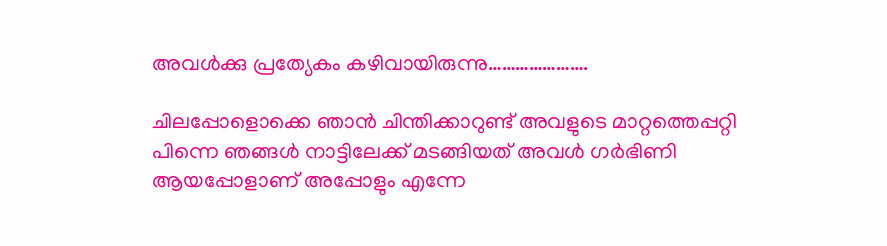അവൾക്കു പ്രത്യേകം കഴിവായിരുന്നു………………….

ചിലപ്പോളൊക്കെ ഞാൻ ചിന്തിക്കാറുണ്ട് അവളുടെ മാറ്റത്തെപ്പറ്റി പിന്നെ ഞങ്ങൾ നാട്ടിലേക്ക് മടങ്ങിയത് അവൾ ഗർഭിണി ആയപ്പോളാണ് അപ്പോളും എന്നേ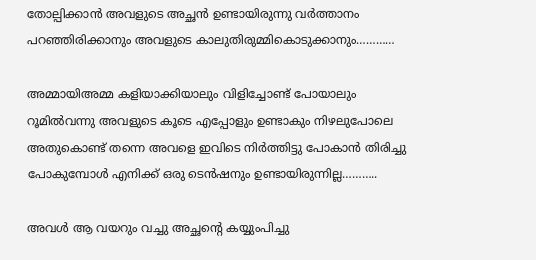തോല്പിക്കാൻ അവളുടെ അച്ഛൻ ഉണ്ടായിരുന്നു വർത്താനം പറഞ്ഞിരിക്കാനും അവളുടെ കാലുതിരുമ്മികൊടുക്കാനും…………

അമ്മായിഅമ്മ കളിയാക്കിയാലും വിളിച്ചോണ്ട് പോയാലും റൂമിൽവന്നു അവളുടെ കൂടെ എപ്പോളും ഉണ്ടാകും നിഴലുപോലെ അതുകൊണ്ട് തന്നെ അവളെ ഇവിടെ നിർത്തിട്ടു പോകാൻ തിരിച്ചു പോകുമ്പോൾ എനിക്ക് ഒരു ടെൻഷനും ഉണ്ടായിരുന്നില്ല………..

അവൾ ആ വയറും വച്ചു അച്ഛന്റെ കയ്യുംപിച്ചു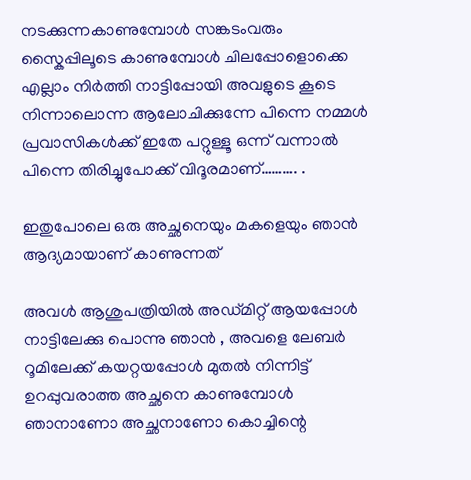നടക്കുന്നകാണുമ്പോൾ സങ്കടംവരും സ്കൈപ്പിലൂടെ കാണുമ്പോൾ ചിലപ്പോളൊക്കെ എല്ലാം നിർത്തി നാട്ടിപ്പോയി അവളുടെ കൂടെ നിന്നാലൊന്ന ആലോചിക്കുന്നേ പിന്നെ നമ്മൾ പ്രവാസികൾക്ക് ഇതേ പറ്റുള്ളൂ ഒന്ന് വന്നാൽ പിന്നെ തിരിച്ചുപോക്ക് വിദൂരമാണ്………. .

ഇതുപോലെ ഒരു അച്ഛനെയും മകളെയും ഞാൻ ആദ്യമായാണ് കാണുന്നത്

അവൾ ആശുപത്രിയിൽ അഡ്മിറ്റ്‌ ആയപ്പോൾ നാട്ടിലേക്കു പൊന്നു ഞാൻ , അവളെ ലേബർ റൂമിലേക്ക്‌ കയറ്റയപ്പോൾ മുതൽ നിന്നിട്ട് ഉറപ്പുവരാത്ത അച്ഛനെ കാണുമ്പോൾ ഞാനാണോ അച്ഛനാണോ കൊച്ചിന്റെ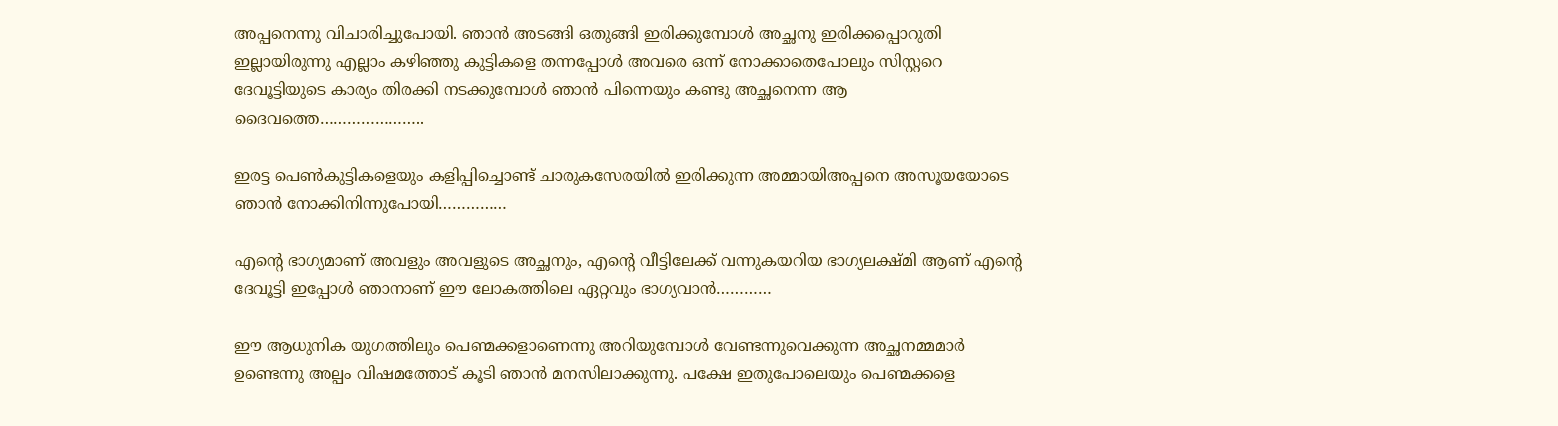അപ്പനെന്നു വിചാരിച്ചുപോയി. ഞാൻ അടങ്ങി ഒതുങ്ങി ഇരിക്കുമ്പോൾ അച്ഛനു ഇരിക്കപ്പൊറുതി ഇല്ലായിരുന്നു എല്ലാം കഴിഞ്ഞു കുട്ടികളെ തന്നപ്പോൾ അവരെ ഒന്ന് നോക്കാതെപോലും സിസ്റ്ററെ ദേവൂട്ടിയുടെ കാര്യം തിരക്കി നടക്കുമ്പോൾ ഞാൻ പിന്നെയും കണ്ടു അച്ഛനെന്ന ആ ദൈവത്തെ…………………..

ഇരട്ട പെൺകുട്ടികളെയും കളിപ്പിച്ചൊണ്ട് ചാരുകസേരയിൽ ഇരിക്കുന്ന അമ്മായിഅപ്പനെ അസൂയയോടെ ഞാൻ നോക്കിനിന്നുപോയി……………

എന്റെ ഭാഗ്യമാണ് അവളും അവളുടെ അച്ഛനും, എന്റെ വീട്ടിലേക്ക്‌ വന്നുകയറിയ ഭാഗ്യലക്ഷ്മി ആണ് എന്റെ ദേവൂട്ടി ഇപ്പോൾ ഞാനാണ് ഈ ലോകത്തിലെ ഏറ്റവും ഭാഗ്യവാൻ…………

ഈ ആധുനിക യുഗത്തിലും പെണ്മക്കളാണെന്നു അറിയുമ്പോൾ വേണ്ടന്നുവെക്കുന്ന അച്ഛനമ്മമാർ ഉണ്ടെന്നു അല്പം വിഷമത്തോട് കൂടി ഞാൻ മനസിലാക്കുന്നു. പക്ഷേ ഇതുപോലെയും പെണ്മക്കളെ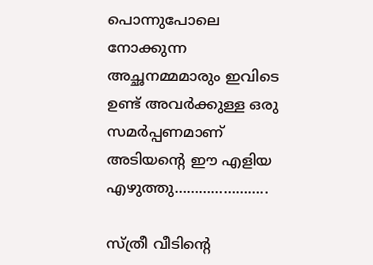പൊന്നുപോലെ നോക്കുന്ന അച്ഛനമ്മമാരും ഇവിടെ ഉണ്ട് അവർക്കുള്ള ഒരു സമർപ്പണമാണ് അടിയന്റെ ഈ എളിയ എഴുത്തു…………………..

സ്ത്രീ വീടിന്റെ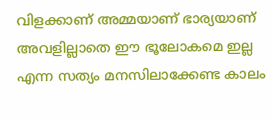വിളക്കാണ് അമ്മയാണ് ഭാര്യയാണ് അവളില്ലാതെ ഈ ഭൂലോകമെ ഇല്ല എന്ന സത്യം മനസിലാക്കേണ്ട കാലം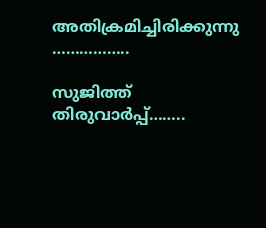അതിക്രമിച്ചിരിക്കുന്നു ……………..

സുജിത്ത് തിരുവാർപ്പ്……..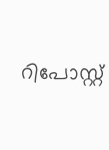റിപോസ്റ്റ്